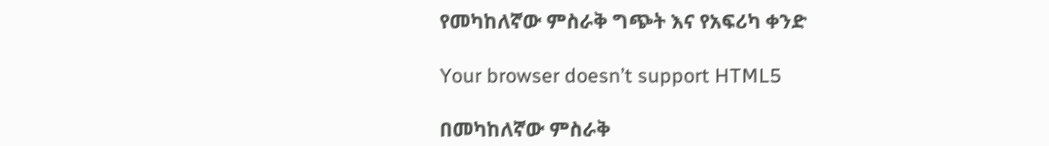የመካከለኛው ምስራቅ ግጭት እና የአፍሪካ ቀንድ

Your browser doesn’t support HTML5

በመካከለኛው ምስራቅ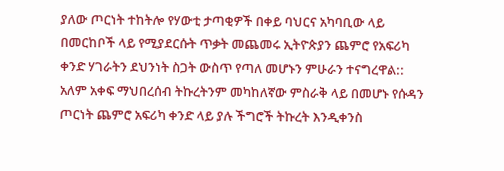ያለው ጦርነት ተከትሎ የሃውቲ ታጣቂዎች በቀይ ባህርና አካባቢው ላይ በመርከቦች ላይ የሚያደርሱት ጥቃት መጨመሩ ኢትዮጵያን ጨምሮ የአፍሪካ ቀንድ ሃገራትን ደህንነት ስጋት ውስጥ የጣለ መሆኑን ምሁራን ተናግረዋል:: አለም አቀፍ ማህበረሰብ ትኩረትንም መካከለኛው ምስራቅ ላይ በመሆኑ የሱዳን ጦርነት ጨምሮ አፍሪካ ቀንድ ላይ ያሉ ችግሮች ትኩረት እንዲቀንስ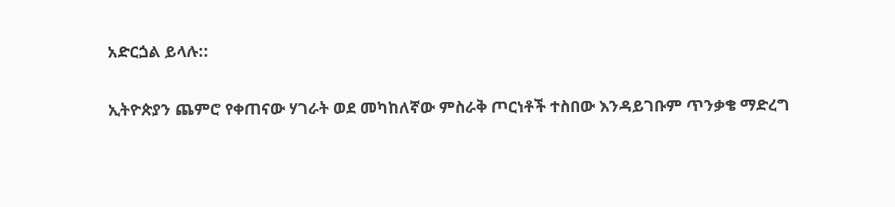አድርጏል ይላሉ::

ኢትዮጵያን ጨምሮ የቀጠናው ሃገራት ወደ መካከለኛው ምስራቅ ጦርነቶች ተስበው እንዳይገቡም ጥንቃቄ ማድረግ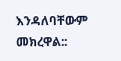እንዳለባቸውም መክረዋል::